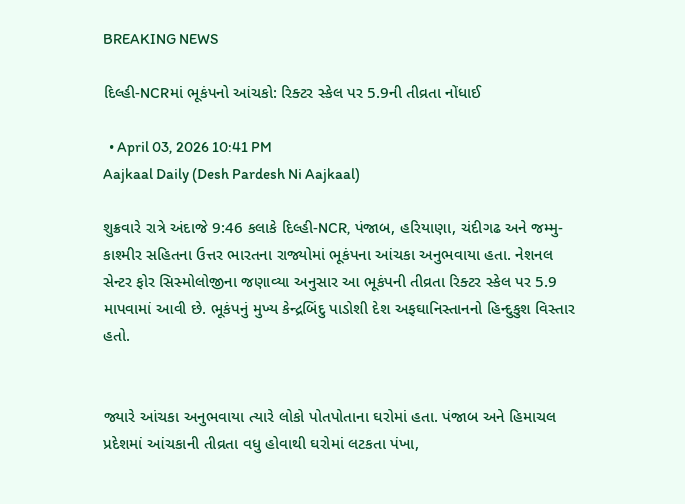BREAKING NEWS

દિલ્હી-NCRમાં ભૂકંપનો આંચકો: રિક્ટર સ્કેલ પર 5.9ની તીવ્રતા નોંધાઈ

  • April 03, 2026 10:41 PM
Aajkaal Daily (Desh Pardesh Ni Aajkaal)

શુક્રવારે રાત્રે અંદાજે 9:46 કલાકે દિલ્હી-NCR, પંજાબ, હરિયાણા, ચંદીગઢ અને જમ્મુ-કાશ્મીર સહિતના ઉત્તર ભારતના રાજ્યોમાં ભૂકંપના આંચકા અનુભવાયા હતા. નેશનલ સેન્ટર ફોર સિસ્મોલોજીના જણાવ્યા અનુસાર આ ભૂકંપની તીવ્રતા રિક્ટર સ્કેલ પર 5.9 માપવામાં આવી છે. ભૂકંપનું મુખ્ય કેન્દ્રબિંદુ પાડોશી દેશ અફઘાનિસ્તાનનો હિન્દુકુશ વિસ્તાર હતો.


જ્યારે આંચકા અનુભવાયા ત્યારે લોકો પોતપોતાના ઘરોમાં હતા. પંજાબ અને હિમાચલ પ્રદેશમાં આંચકાની તીવ્રતા વધુ હોવાથી ઘરોમાં લટકતા પંખા,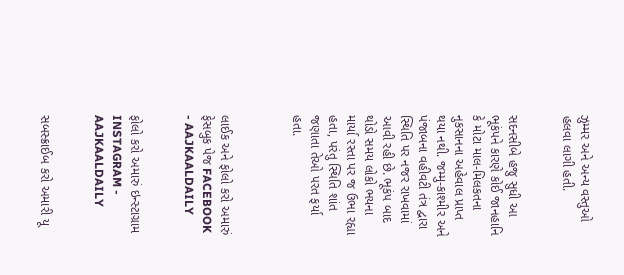ઝુમ્મર અને અન્ય વસ્તુઓ હલવા લાગી હતી.


સદનસીબે હજુ સુધી આ ભૂકંપને કારણે કોઈ જાનહાનિ કે મોટા માલ-મિલકતના નુકસાનના અહેવાલ પ્રાપ્ત થયા નથી. જમ્મુ-કાશ્મીર અને પંજાબના વહીવટી તંત્ર દ્વારા સ્થિતિ પર નજર રાખવામાં આવી રહી છે. ભૂકંપ બાદ થોડો સમય લોકો ભયના માર્યા રસ્તા પર જ ઉભા રહ્યા હતા, પરંતુ સ્થિતિ શાંત જણાતા તેઓ પરત ફર્યા હતા.



લાઈક અને ફોલો કરો અમારું ફેસબુક પેજ FACEBOOK - AAJKAALDAILY


ફોલો કરો અમારું ઇન્સ્ટાગ્રામ INSTAGRAM - AAJKAALDAILY


સબસ્ક્રાઈબ કરો અમારી યૂ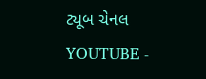ટ્યૂબ ચેનલ YOUTUBE -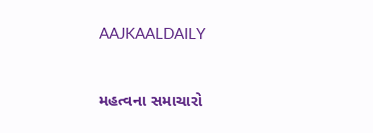AAJKAALDAILY


મહત્વના સમાચારો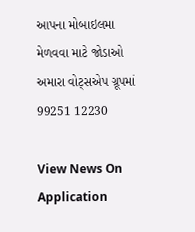આપના મોબાઇલમા મેળવવા માટે જોડાઓ અમારા વોટ્સએપ ગ્રૂપમાં  99251 12230

View News On Application